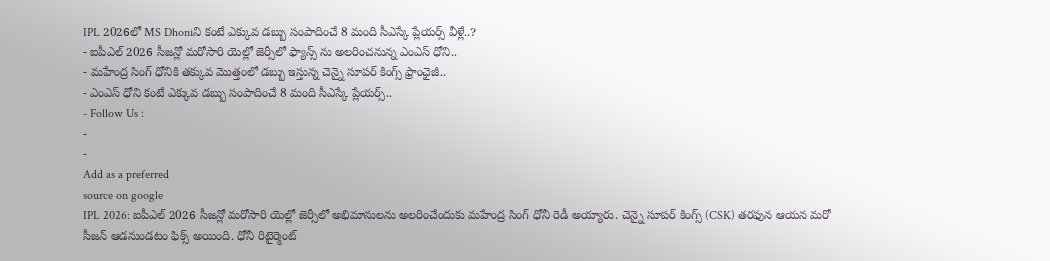IPL 2026లో MS Dhoniని కంటే ఎక్కువ డబ్బు సంపాదించే 8 మంది సీఎస్కే ప్లేయర్స్ వీళ్లే..?
- ఐపీఎల్ 2026 సీజన్లో మరోసారి యెల్లో జెర్సీలో ఫ్యాన్స్ ను అలరించనున్న ఎంఎస్ ధోని..
- మహేంద్ర సింగ్ ధోనికి తక్కువ మొత్తంలో డబ్బు ఇస్తున్న చెన్నై సూపర్ కింగ్స్ ఫ్రాంఛైజీ..
- ఎంఎస్ ధోని కంటే ఎక్కువ డబ్బు సంపాదించే 8 మంది సీఎస్కే ప్లేయర్స్..
- Follow Us :
-
-
Add as a preferred
source on google
IPL 2026: ఐపీఎల్ 2026 సీజన్లో మరోసారి యెల్లో జెర్సీలో అభిమానులను అలరించేందుకు మహేంద్ర సింగ్ ధోనీ రెడీ అయ్యారు. చెన్నై సూపర్ కింగ్స్ (CSK) తరఫున ఆయన మరో సీజన్ ఆడనుండటం ఫిక్స్ అయింది. ధోనీ రిటైర్మెంట్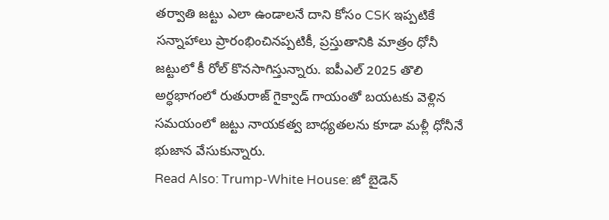తర్వాతి జట్టు ఎలా ఉండాలనే దాని కోసం CSK ఇప్పటికే సన్నాహాలు ప్రారంభించినప్పటికీ, ప్రస్తుతానికి మాత్రం ధోనీ జట్టులో కీ రోల్ కొనసాగిస్తున్నారు. ఐపీఎల్ 2025 తొలి అర్ధభాగంలో రుతురాజ్ గైక్వాడ్ గాయంతో బయటకు వెళ్లిన సమయంలో జట్టు నాయకత్వ బాధ్యతలను కూడా మళ్లీ ధోనీనే భుజాన వేసుకున్నారు.
Read Also: Trump-White House: జో బైడెన్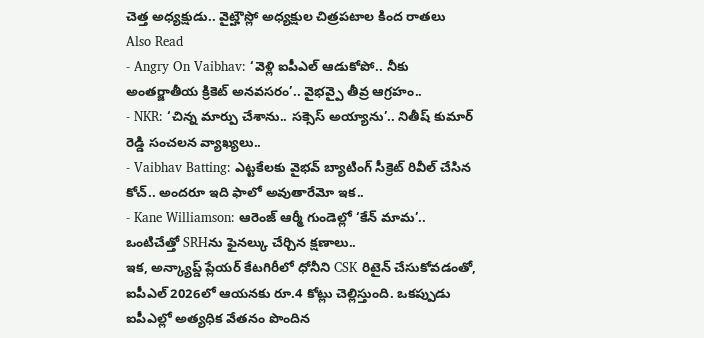చెత్త అధ్యక్షుడు.. వైట్హౌస్లో అధ్యక్షుల చిత్రపటాల కింద రాతలు
Also Read
- Angry On Vaibhav: ‘వెళ్లి ఐపీఎల్ ఆడుకోపో.. నీకు అంతర్జాతీయ క్రికెట్ అనవసరం’.. వైభవ్పై తీవ్ర ఆగ్రహం..
- NKR: ‘చిన్న మార్పు చేశాను.. సక్సెస్ అయ్యాను’.. నితీష్ కుమార్ రెడ్డి సంచలన వ్యాఖ్యలు..
- Vaibhav Batting: ఎట్టకేలకు వైభవ్ బ్యాటింగ్ సీక్రెట్ రివీల్ చేసిన కోచ్.. అందరూ ఇది ఫాలో అవుతారేమో ఇక..
- Kane Williamson: ఆరెంజ్ ఆర్మీ గుండెల్లో ‘కేన్ మామ’.. ఒంటిచేత్తో SRHను ఫైనల్కు చేర్చిన క్షణాలు..
ఇక, అన్క్యాప్డ్ ప్లేయర్ కేటగిరీలో ధోనీని CSK రిటైన్ చేసుకోవడంతో, ఐపీఎల్ 2026లో ఆయనకు రూ.4 కోట్లు చెల్లిస్తుంది. ఒకప్పుడు ఐపీఎల్లో అత్యధిక వేతనం పొందిన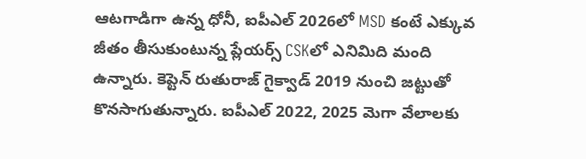ఆటగాడిగా ఉన్న ధోనీ, ఐపీఎల్ 2026లో MSD కంటే ఎక్కువ జీతం తీసుకుంటున్న ప్లేయర్స్ CSKలో ఎనిమిది మంది ఉన్నారు. కెప్టెన్ రుతురాజ్ గైక్వాడ్ 2019 నుంచి జట్టుతో కొనసాగుతున్నారు. ఐపీఎల్ 2022, 2025 మెగా వేలాలకు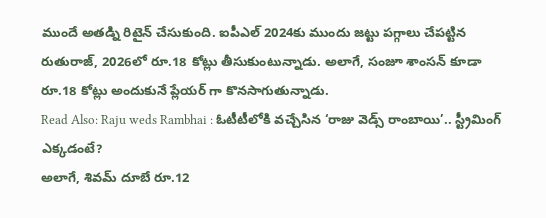ముందే అతడ్ని రిటైన్ చేసుకుంది. ఐపీఎల్ 2024కు ముందు జట్టు పగ్గాలు చేపట్టిన రుతురాజ్, 2026లో రూ.18 కోట్లు తీసుకుంటున్నాడు. అలాగే, సంజూ శాంసన్ కూడా రూ.18 కోట్లు అందుకునే ప్లేయర్ గా కొనసాగుతున్నాడు.
Read Also: Raju weds Rambhai : ఓటీటీలోకి వచ్చేసిన ‘రాజు వెడ్స్ రాంబాయి’.. స్ట్రీమింగ్ ఎక్కడంటే?
అలాగే, శివమ్ దూబే రూ.12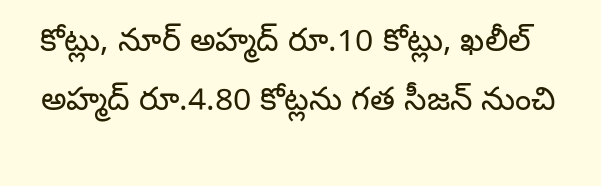కోట్లు, నూర్ అహ్మద్ రూ.10 కోట్లు, ఖలీల్ అహ్మద్ రూ.4.80 కోట్లను గత సీజన్ నుంచి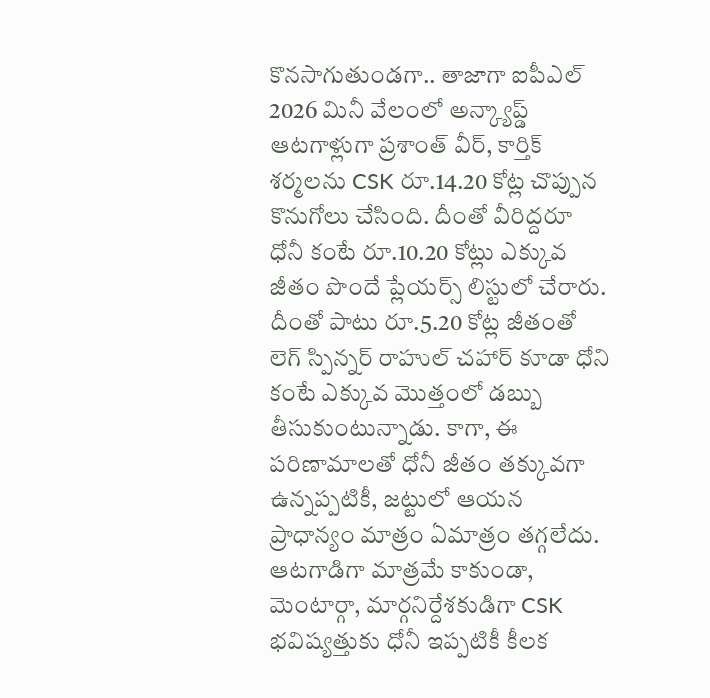కొనసాగుతుండగా.. తాజాగా ఐపీఎల్ 2026 మినీ వేలంలో అన్క్యాప్డ్ ఆటగాళ్లుగా ప్రశాంత్ వీర్, కార్తిక్ శర్మలను CSK రూ.14.20 కోట్ల చొప్పున కొనుగోలు చేసింది. దీంతో వీరిద్దరూ ధోనీ కంటే రూ.10.20 కోట్లు ఎక్కువ జీతం పొందే ప్లేయర్స్ లిస్టులో చేరారు. దీంతో పాటు రూ.5.20 కోట్ల జీతంతో లెగ్ స్పిన్నర్ రాహుల్ చహార్ కూడా ధోని కంటే ఎక్కువ మొత్తంలో డబ్బు తీసుకుంటున్నాడు. కాగా, ఈ పరిణామాలతో ధోనీ జీతం తక్కువగా ఉన్నప్పటికీ, జట్టులో ఆయన ప్రాధాన్యం మాత్రం ఏమాత్రం తగ్గలేదు. ఆటగాడిగా మాత్రమే కాకుండా, మెంటార్గా, మార్గనిర్దేశకుడిగా CSK భవిష్యత్తుకు ధోనీ ఇప్పటికీ కీలక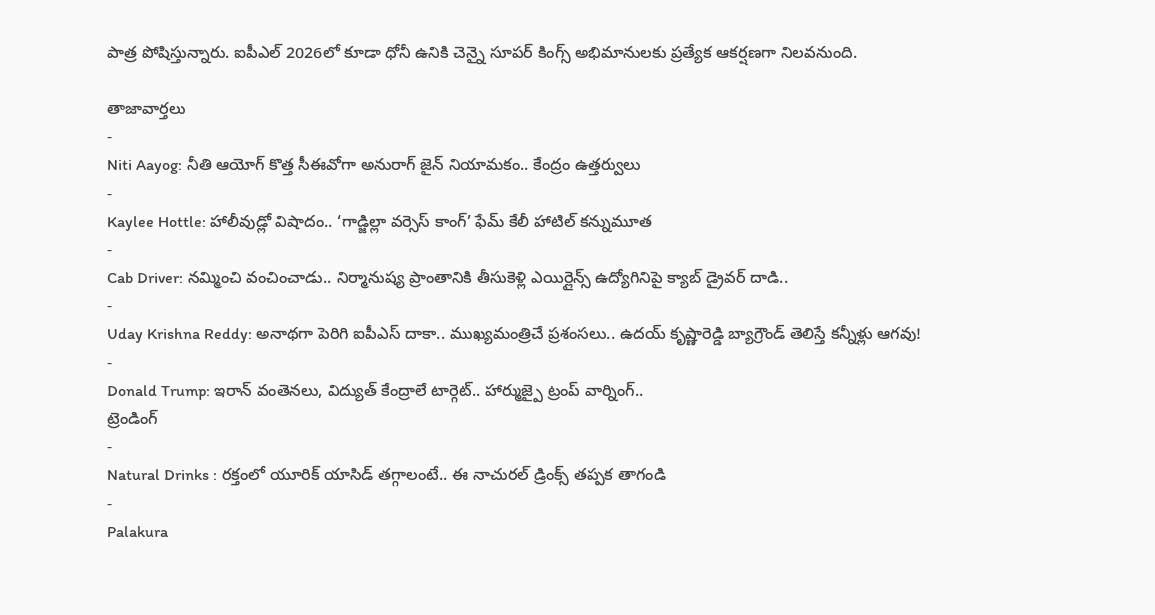పాత్ర పోషిస్తున్నారు. ఐపీఎల్ 2026లో కూడా ధోనీ ఉనికి చెన్నై సూపర్ కింగ్స్ అభిమానులకు ప్రత్యేక ఆకర్షణగా నిలవనుంది.

తాజావార్తలు
-
Niti Aayog: నీతి ఆయోగ్ కొత్త సీఈవోగా అనురాగ్ జైన్ నియామకం.. కేంద్రం ఉత్తర్వులు
-
Kaylee Hottle: హాలీవుడ్లో విషాదం.. ‘గాడ్జిల్లా వర్సెస్ కాంగ్’ ఫేమ్ కేలీ హాటిల్ కన్నుమూత
-
Cab Driver: నమ్మించి వంచించాడు.. నిర్మానుష్య ప్రాంతానికి తీసుకెళ్లి ఎయిర్లైన్స్ ఉద్యోగినిపై క్యాబ్ డ్రైవర్ దాడి..
-
Uday Krishna Reddy: అనాథగా పెరిగి ఐపీఎస్ దాకా.. ముఖ్యమంత్రిచే ప్రశంసలు.. ఉదయ్ కృష్ణారెడ్డి బ్యాగ్రౌండ్ తెలిస్తే కన్నీళ్లు ఆగవు!
-
Donald Trump: ఇరాన్ వంతెనలు, విద్యుత్ కేంద్రాలే టార్గెట్.. హార్ముజ్పై ట్రంప్ వార్నింగ్..
ట్రెండింగ్
-
Natural Drinks : రక్తంలో యూరిక్ యాసిడ్ తగ్గాలంటే.. ఈ నాచురల్ డ్రింక్స్ తప్పక తాగండి
-
Palakura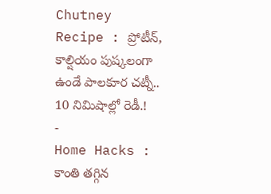Chutney Recipe : ప్రోటీన్, కాల్షియం పుష్కలంగా ఉండే పాలకూర చట్నీ.. 10 నిమిషాల్లో రెడీ.!
-
Home Hacks : కాంతి తగ్గిన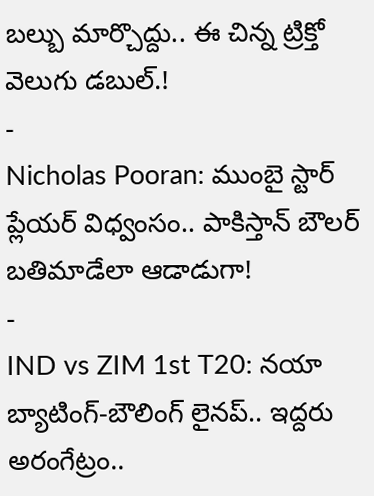బల్బు మార్చొద్దు.. ఈ చిన్న ట్రిక్తో వెలుగు డబుల్.!
-
Nicholas Pooran: ముంబై స్టార్ ప్లేయర్ విధ్వంసం.. పాకిస్తాన్ బౌలర్ బతిమాడేలా ఆడాడుగా!
-
IND vs ZIM 1st T20: నయా బ్యాటింగ్-బౌలింగ్ లైనప్.. ఇద్దరు అరంగేట్రం..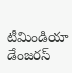టీమిండియా డేంజరస్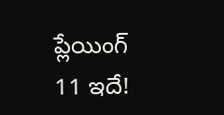ప్లేయింగ్ 11 ఇదే!